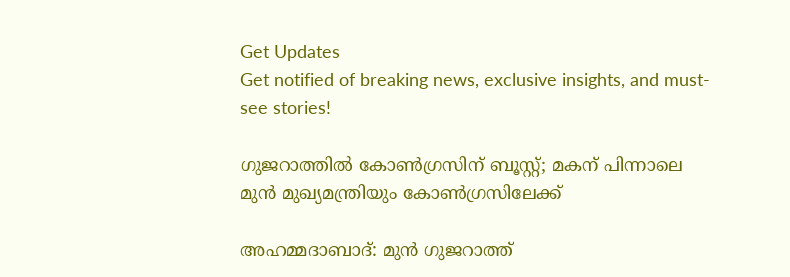Get Updates
Get notified of breaking news, exclusive insights, and must-see stories!

ഗുജറാത്തിൽ കോൺഗ്രസിന് ബൂസ്റ്റ്; മകന് പിന്നാലെ മുന്‍ മുഖ്യമന്ത്രിയും കോൺഗ്രസിലേക്ക്

അഹമ്മദാബാദ്: മുൻ ഗുജറാത്ത്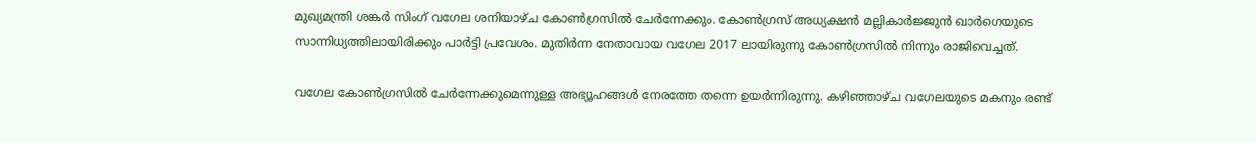മുഖ്യമന്ത്രി ശങ്കർ സിംഗ് വഗേല ശനിയാഴ്ച കോൺഗ്രസിൽ ചേർന്നേക്കും. കോൺഗ്രസ് അധ്യക്ഷൻ മല്ലികാർജ്ജുൻ ഖാർഗെയുടെ സാന്നിധ്യത്തിലായിരിക്കും പാർട്ടി പ്രവേശം. മുതിർന്ന നേതാവായ വഗേല 2017 ലായിരുന്നു കോൺഗ്രസിൽ നിന്നും രാജിവെച്ചത്.

വഗേല കോൺഗ്രസിൽ ചേർന്നേക്കുമെന്നുള്ള അഭ്യൂഹങ്ങൾ നേരത്തേ തന്നെ ഉയർന്നിരുന്നു. കഴിഞ്ഞാഴ്ച വഗേലയുടെ മകനും രണ്ട്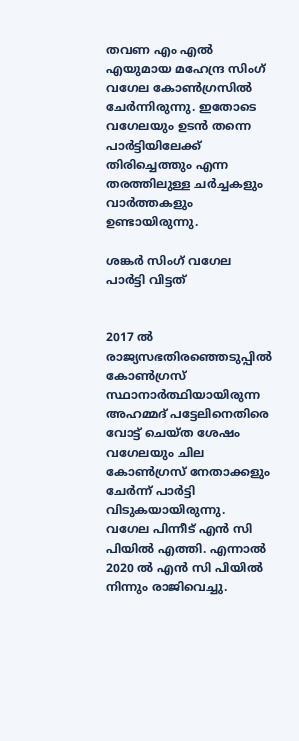തവണ എം എൽ എയുമായ മഹേന്ദ്ര സിംഗ് വഗേല കോൺഗ്രസിൽ ചേർന്നിരുന്നു. ഇതോടെ വഗേലയും ഉടൻ തന്നെ പാർട്ടിയിലേക്ക് തിരിച്ചെത്തും എന്ന തരത്തിലുള്ള ചർച്ചകളും വാർത്തകളും ഉണ്ടായിരുന്നു.

ശങ്കർ സിംഗ് വഗേല പാർട്ടി വിട്ടത്


2017 ൽ രാജ്യസഭതിരഞ്ഞെടുപ്പിൽ കോൺഗ്രസ് സ്ഥാനാർത്ഥിയായിരുന്ന അഹമ്മദ് പട്ടേലിനെതിരെ വോട്ട് ചെയ്ത ശേഷം വഗേലയും ചില കോൺഗ്രസ് നേതാക്കളും ചേർന്ന് പാർട്ടി വിടുകയായിരുന്നു. വഗേല പിന്നീട് എൻ സി പിയിൽ എത്തി. എന്നാൽ 2020 ൽ എൻ സി പിയിൽ നിന്നും രാജിവെച്ചു.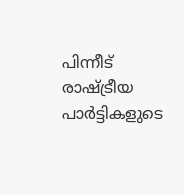പിന്നീട് രാഷ്ട്രീയ പാർട്ടികളുടെ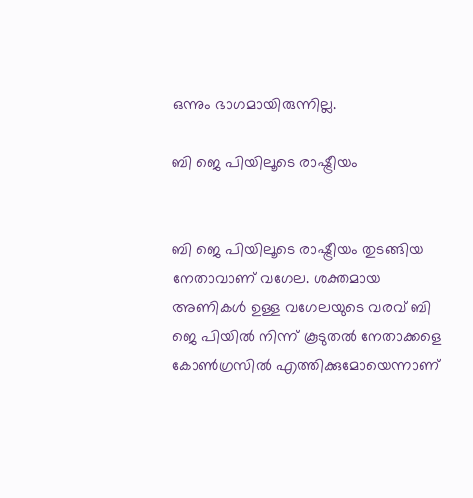ഒന്നും ഭാഗമായിരുന്നില്ല.

ബി ജെ പിയിലൂടെ രാഷ്ട്രീയം


ബി ജെ പിയിലൂടെ രാഷ്ട്രീയം തുടങ്ങിയ നേതാവാണ് വഗേല. ശക്തമായ അണികൾ ഉള്ള വഗേലയുടെ വരവ് ബി ജെ പിയിൽ നിന്ന് കൂടുതൽ നേതാക്കളെ കോൺഗ്രസിൽ എത്തിക്കുമോയെന്നാണ്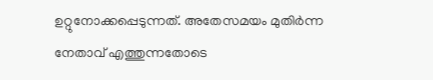ഉറ്റുനോക്കപ്പെടുന്നത്. അതേസമയം മുതിർന്ന നേതാവ് എത്തുന്നതോടെ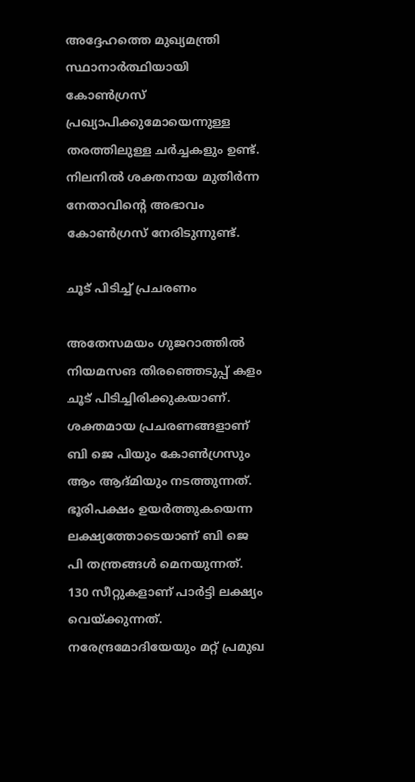അദ്ദേഹത്തെ മുഖ്യമന്ത്രി സ്ഥാനാർത്ഥിയായി കോൺഗ്രസ് പ്രഖ്യാപിക്കുമോയെന്നുള്ള തരത്തിലുള്ള ചർച്ചകളും ഉണ്ട്. നിലനിൽ ശക്തനായ മുതിർന്ന നേതാവിന്റെ അഭാവം കോൺഗ്രസ് നേരിടുന്നുണ്ട്.

ചൂട് പിടിച്ച് പ്രചരണം

അതേസമയം ഗുജറാത്തിൽ നിയമസങ തിരഞ്ഞെടുപ്പ് കളം ചൂട് പിടിച്ചിരിക്കുകയാണ്. ശക്തമായ പ്രചരണങ്ങളാണ് ബി ജെ പിയും കോൺഗ്രസും ആം ആദ്മിയും നടത്തുന്നത്. ഭൂരിപക്ഷം ഉയർത്തുകയെന്ന ലക്ഷ്യത്തോടെയാണ് ബി ജെ പി തന്ത്രങ്ങൾ മെനയുന്നത്. 130 സീറ്റുകളാണ് പാർട്ടി ലക്ഷ്യം വെയ്ക്കുന്നത്. നരേന്ദ്രമോദിയേയും മറ്റ് പ്രമുഖ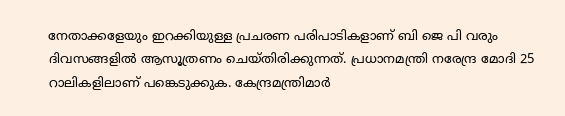നേതാക്കളേയും ഇറക്കിയുള്ള പ്രചരണ പരിപാടികളാണ് ബി ജെ പി വരും ദിവസങ്ങളിൽ ആസൂത്രണം ചെയ്തിരിക്കുന്നത്. പ്രധാനമന്ത്രി നരേന്ദ്ര മോദി 25 റാലികളിലാണ് പങ്കെടുക്കുക. കേന്ദ്രമന്ത്രിമാർ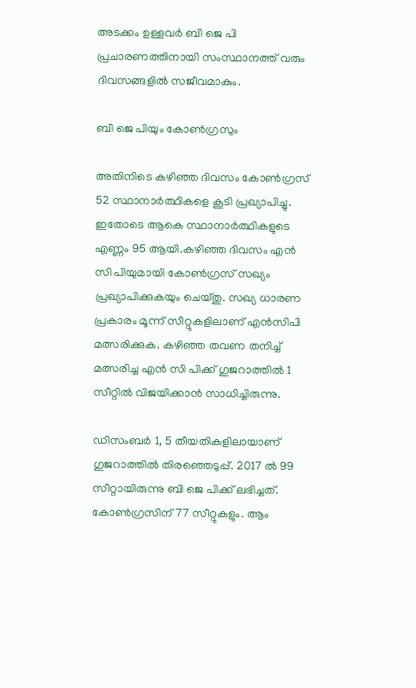അടക്കം ഉള്ളവർ ബി ജെ പി പ്രചാരണത്തിനായി സംസ്ഥാനത്ത് വരും ദിവസങ്ങളിൽ സജീവമാകും.

ബി ജെ പിയും കോൺഗ്രസും

അതിനിടെ കഴിഞ്ഞ ദിവസം കോൺഗ്രസ് 52 സ്ഥാനാർത്ഥികളെ കൂടി പ്രഖ്യാപിച്ചു. ഇതോടെ ആകെ സ്ഥാനാർത്ഥികളുടെ എണ്ണം 95 ആയി.കഴിഞ്ഞ ദിവസം എൻ സി പിയുമായി കോൺഗ്രസ് സഖ്യം പ്രഖ്യാപിക്കുകയും ചെയ്തു. സഖ്യ ധാരണ പ്രകാരം മൂന്ന് സീറ്റുകളിലാണ് എൻസിപി മത്സരിക്കുക. കഴിഞ്ഞ തവണ തനിച്ച് മത്സരിച്ച എൻ സി പിക്ക് ഗുജറാത്തിൽ 1 സീറ്റിൽ വിജയിക്കാൻ സാധിച്ചിരുന്നു.

ഡിസംബർ 1, 5 തീയതികളിലായാണ് ഗുജറാത്തിൽ തിരഞ്ഞെടുപ്പ്. 2017 ൽ 99 സീറ്റായിരുന്നു ബി ജെ പിക്ക് ലഭിച്ചത്. കോൺഗ്രസിന് 77 സീറ്റുകളും. ആം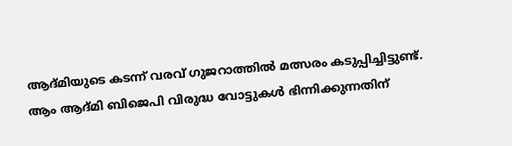ആദ്മിയുടെ കടന്ന് വരവ് ഗുജറാത്തിൽ മത്സരം കടുപ്പിച്ചിട്ടുണ്ട്. ആം ആദ്മി ബിജെപി വിരുദ്ധ വോട്ടുകൾ ഭിന്നിക്കുന്നതിന്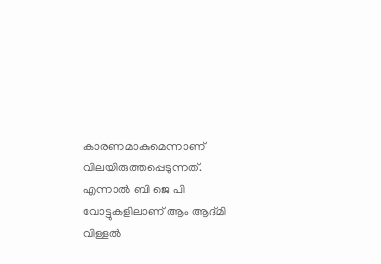കാരണമാകുമെന്നാണ് വിലയിരുത്തപ്പെടുന്നത്. എന്നാൽ ബി ജെ പി വോട്ടുകളിലാണ് ആം ആദ്മി വിള്ളൽ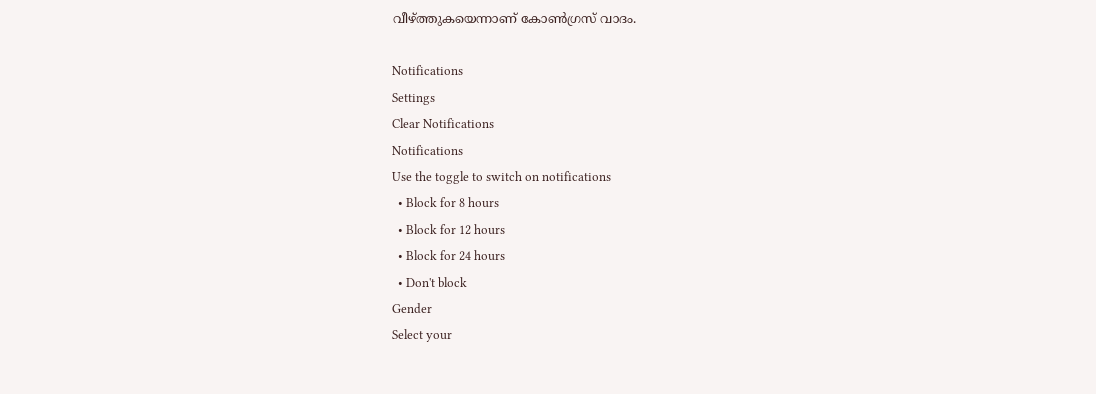വീഴ്ത്തുകയെന്നാണ് കോൺഗ്രസ് വാദം.

Notifications
Settings
Clear Notifications
Notifications
Use the toggle to switch on notifications
  • Block for 8 hours
  • Block for 12 hours
  • Block for 24 hours
  • Don't block
Gender
Select your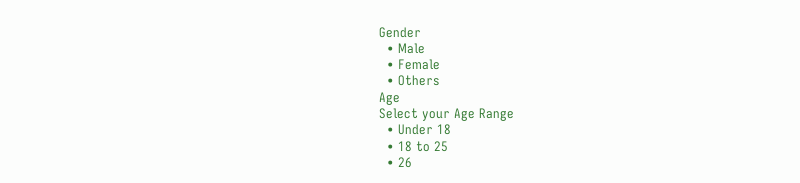Gender
  • Male
  • Female
  • Others
Age
Select your Age Range
  • Under 18
  • 18 to 25
  • 26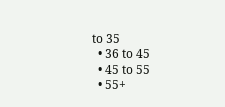to 35
  • 36 to 45
  • 45 to 55
  • 55+